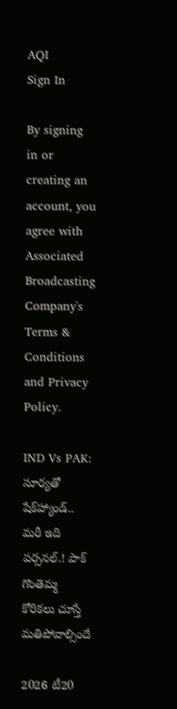AQI
Sign In

By signing in or creating an account, you agree with Associated Broadcasting Company's Terms & Conditions and Privacy Policy.

IND Vs PAK: సూర్యతో షేక్‌హ్యాండ్.. మరీ ఇది పర్సనల్.! పాక్ గొంతెమ్మ కోరికలు చూస్తే మతిపోవాల్సిందే

2026 టీ20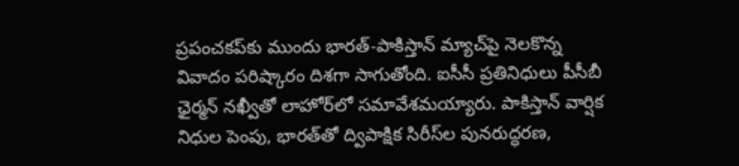ప్రపంచకప్‌కు ముందు భారత్-పాకిస్తాన్ మ్యాచ్‌పై నెలకొన్న వివాదం పరిష్కారం దిశగా సాగుతోంది. ఐసీసీ ప్రతినిధులు పీసీబీ ఛైర్మన్ నఖ్వీతో లాహోర్‌లో సమావేశమయ్యారు. పాకిస్తాన్ వార్షిక నిధుల పెంపు, భారత్‌తో ద్విపాక్షిక సిరీస్‌ల పునరుద్ధరణ,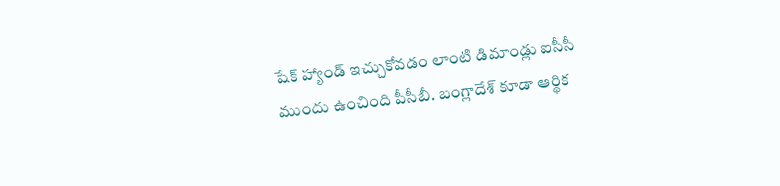షేక్ హ్యాండ్ ఇచ్చుకోవడం లాంటి డిమాండ్లు ఐసీసీ ముందు ఉంచింది పీసీబీ. బంగ్లాదేశ్ కూడా ఆర్థిక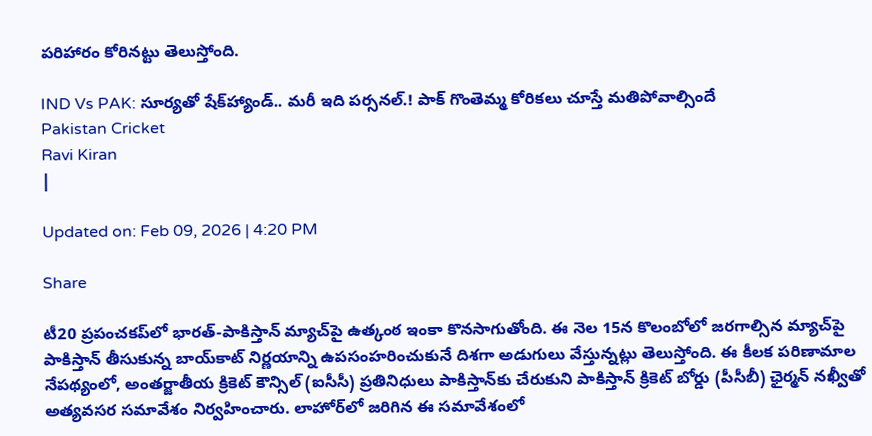పరిహారం కోరినట్టు తెలుస్తోంది.

IND Vs PAK: సూర్యతో షేక్‌హ్యాండ్.. మరీ ఇది పర్సనల్.! పాక్ గొంతెమ్మ కోరికలు చూస్తే మతిపోవాల్సిందే
Pakistan Cricket
Ravi Kiran
|

Updated on: Feb 09, 2026 | 4:20 PM

Share

టీ20 ప్రపంచకప్‌లో భారత్-పాకిస్తాన్ మ్యాచ్‌పై ఉత్కంఠ ఇంకా కొనసాగుతోంది. ఈ నెల 15న కొలంబోలో జరగాల్సిన మ్యాచ్‌పై పాకిస్తాన్ తీసుకున్న బాయ్‌కాట్ నిర్ణయాన్ని ఉపసంహరించుకునే దిశగా అడుగులు వేస్తున్నట్లు తెలుస్తోంది. ఈ కీలక పరిణామాల నేపథ్యంలో, అంతర్జాతీయ క్రికెట్ కౌన్సిల్ (ఐసీసీ) ప్రతినిధులు పాకిస్తాన్‌కు చేరుకుని పాకిస్తాన్ క్రికెట్ బోర్డు (పీసీబీ) ఛైర్మన్ నఖ్వీతో అత్యవసర సమావేశం నిర్వహించారు. లాహోర్‌లో జరిగిన ఈ సమావేశంలో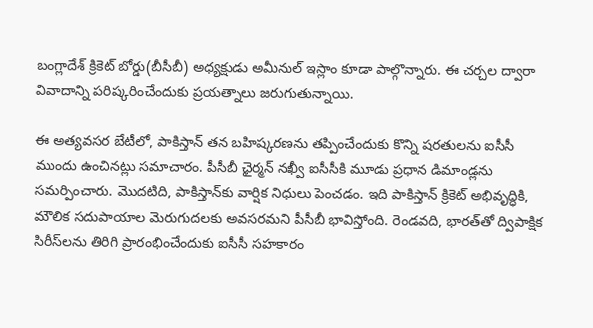బంగ్లాదేశ్ క్రికెట్ బోర్డు(బీసీబీ) అధ్యక్షుడు అమీనుల్ ఇస్లాం కూడా పాల్గొన్నారు. ఈ చర్చల ద్వారా వివాదాన్ని పరిష్కరించేందుకు ప్రయత్నాలు జరుగుతున్నాయి.

ఈ అత్యవసర బేటీలో, పాకిస్తాన్ తన బహిష్కరణను తప్పించేందుకు కొన్ని షరతులను ఐసీసీ ముందు ఉంచినట్లు సమాచారం. పీసీబీ ఛైర్మన్ నఖ్వీ ఐసీసీకి మూడు ప్రధాన డిమాండ్లను సమర్పించారు. మొదటిది, పాకిస్తాన్‌కు వార్షిక నిధులు పెంచడం. ఇది పాకిస్తాన్ క్రికెట్ అభివృద్ధికి, మౌలిక సదుపాయాల మెరుగుదలకు అవసరమని పీసీబీ భావిస్తోంది. రెండవది, భారత్‌తో ద్విపాక్షిక సిరీస్‌లను తిరిగి ప్రారంభించేందుకు ఐసీసీ సహకారం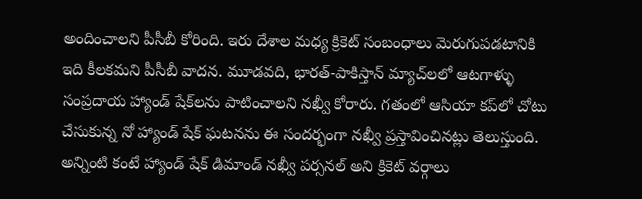అందించాలని పీసీబీ కోరింది. ఇరు దేశాల మధ్య క్రికెట్ సంబంధాలు మెరుగుపడటానికి ఇది కీలకమని పీసీబీ వాదన. మూడవది, భారత్-పాకిస్తాన్ మ్యాచ్‌లలో ఆటగాళ్ళు సంప్రదాయ హ్యాండ్ షేక్‌లను పాటించాలని నఖ్వీ కోరారు. గతంలో ఆసియా కప్‌లో చోటు చేసుకున్న నో హ్యాండ్ షేక్ ఘటనను ఈ సందర్భంగా నఖ్వీ ప్రస్తావించినట్లు తెలుస్తుంది. అన్నింటి కంటే హ్యాండ్ షేక్ డిమాండ్ నఖ్వీ పర్సనల్ అని క్రికెట్ వర్గాలు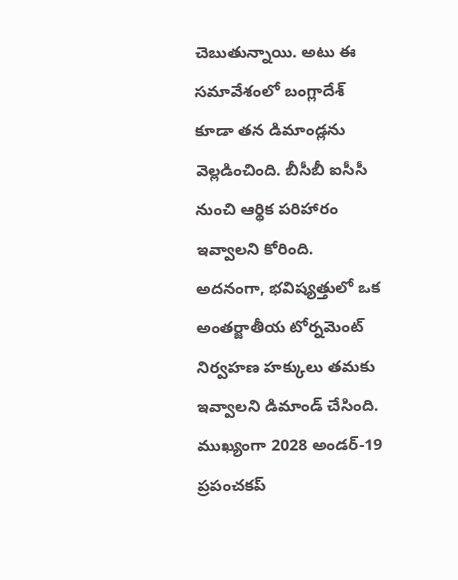చెబుతున్నాయి. అటు ఈ సమావేశంలో బంగ్లాదేశ్ కూడా తన డిమాండ్లను వెల్లడించింది. బీసీబీ ఐసీసీ నుంచి ఆర్థిక పరిహారం ఇవ్వాలని కోరింది. అదనంగా, భవిష్యత్తులో ఒక అంతర్జాతీయ టోర్నమెంట్ నిర్వహణ హక్కులు తమకు ఇవ్వాలని డిమాండ్ చేసింది. ముఖ్యంగా 2028 అండర్-19 ప్రపంచకప్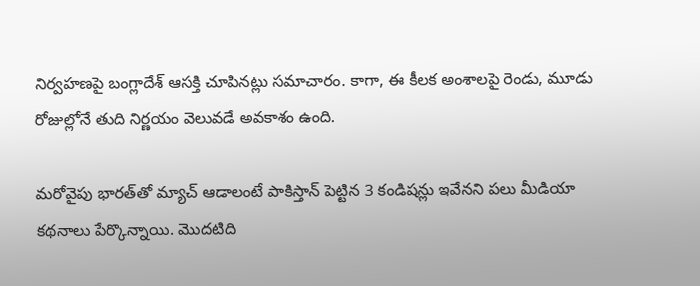నిర్వహణపై బంగ్లాదేశ్ ఆసక్తి చూపినట్లు సమాచారం. కాగా, ఈ కీలక అంశాలపై రెండు, మూడు రోజుల్లోనే తుది నిర్ణయం వెలువడే అవకాశం ఉంది.

మరోవైపు భారత్‌తో మ్యాచ్‌ ఆడాలంటే పాకిస్తాన్‌ పెట్టిన 3 కండిషన్లు ఇవేనని పలు మీడియా కథనాలు పేర్కొన్నాయి. మొదటిది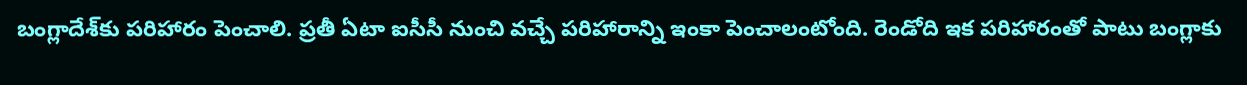బంగ్లాదేశ్‌కు పరిహారం పెంచాలి. ప్రతీ ఏటా ఐసీసీ నుంచి వచ్చే పరిహారాన్ని ఇంకా పెంచాలంటోంది. రెండోది ఇక పరిహారంతో పాటు బంగ్లాకు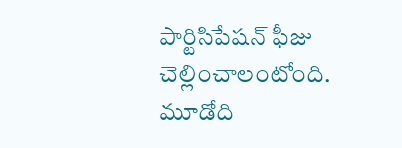పార్టిసిపేషన్‌ ఫీజు చెల్లించాలంటోంది. మూడోది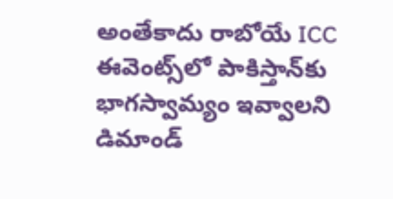అంతేకాదు రాబోయే ICC ఈవెంట్స్‌లో పాకిస్తాన్‌కు భాగస్వామ్యం ఇవ్వాలని డిమాండ్‌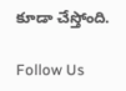కూడా చేస్తోంది.

Follow Us